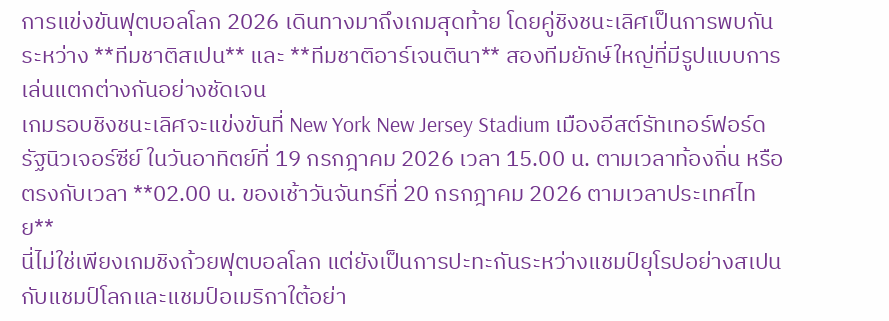การแข่งขันฟุตบอลโลก 2026 เดินทางมาถึงเกมสุดท้าย โดยคู่ชิงชนะเลิศเป็นการพบกันระหว่าง **ทีมชาติสเปน** และ **ทีมชาติอาร์เจนตินา** สองทีมยักษ์ใหญ่ที่มีรูปแบบการเล่นแตกต่างกันอย่างชัดเจน
เกมรอบชิงชนะเลิศจะแข่งขันที่ New York New Jersey Stadium เมืองอีสต์รัทเทอร์ฟอร์ด รัฐนิวเจอร์ซีย์ ในวันอาทิตย์ที่ 19 กรกฎาคม 2026 เวลา 15.00 น. ตามเวลาท้องถิ่น หรือตรงกับเวลา **02.00 น. ของเช้าวันจันทร์ที่ 20 กรกฎาคม 2026 ตามเวลาประเทศไทย**
นี่ไม่ใช่เพียงเกมชิงถ้วยฟุตบอลโลก แต่ยังเป็นการปะทะกันระหว่างแชมป์ยุโรปอย่างสเปน กับแชมป์โลกและแชมป์อเมริกาใต้อย่า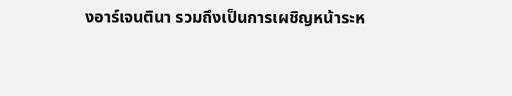งอาร์เจนตินา รวมถึงเป็นการเผชิญหน้าระห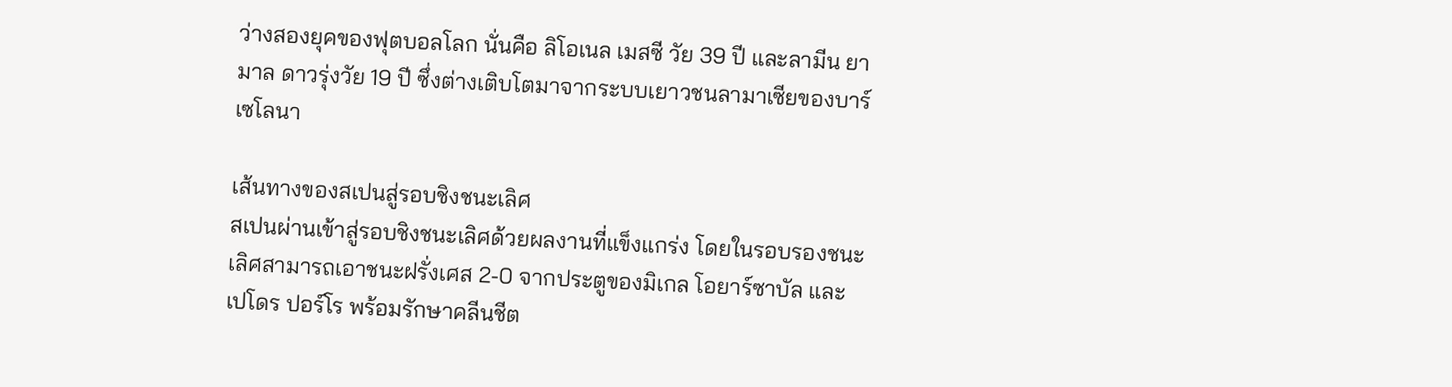ว่างสองยุคของฟุตบอลโลก นั่นคือ ลิโอเนล เมสซี วัย 39 ปี และลามีน ยามาล ดาวรุ่งวัย 19 ปี ซึ่งต่างเติบโตมาจากระบบเยาวชนลามาเซียของบาร์เซโลนา

เส้นทางของสเปนสู่รอบชิงชนะเลิศ
สเปนผ่านเข้าสู่รอบชิงชนะเลิศด้วยผลงานที่แข็งแกร่ง โดยในรอบรองชนะเลิศสามารถเอาชนะฝรั่งเศส 2-0 จากประตูของมิเกล โอยาร์ซาบัล และเปโดร ปอร์โร พร้อมรักษาคลีนชีต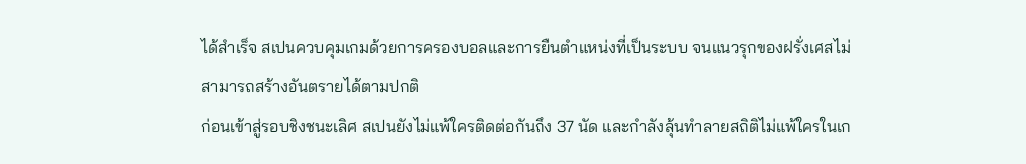ได้สำเร็จ สเปนควบคุมเกมด้วยการครองบอลและการยืนตำแหน่งที่เป็นระบบ จนแนวรุกของฝรั่งเศสไม่สามารถสร้างอันตรายได้ตามปกติ
ก่อนเข้าสู่รอบชิงชนะเลิศ สเปนยังไม่แพ้ใครติดต่อกันถึง 37 นัด และกำลังลุ้นทำลายสถิติไม่แพ้ใครในเก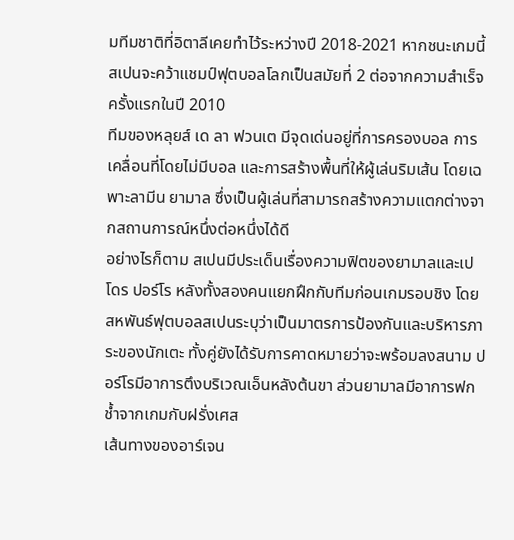มทีมชาติที่อิตาลีเคยทำไว้ระหว่างปี 2018-2021 หากชนะเกมนี้ สเปนจะคว้าแชมป์ฟุตบอลโลกเป็นสมัยที่ 2 ต่อจากความสำเร็จครั้งแรกในปี 2010
ทีมของหลุยส์ เด ลา ฟวนเต มีจุดเด่นอยู่ที่การครองบอล การเคลื่อนที่โดยไม่มีบอล และการสร้างพื้นที่ให้ผู้เล่นริมเส้น โดยเฉพาะลามีน ยามาล ซึ่งเป็นผู้เล่นที่สามารถสร้างความแตกต่างจากสถานการณ์หนึ่งต่อหนึ่งได้ดี
อย่างไรก็ตาม สเปนมีประเด็นเรื่องความฟิตของยามาลและเปโดร ปอร์โร หลังทั้งสองคนแยกฝึกกับทีมก่อนเกมรอบชิง โดยสหพันธ์ฟุตบอลสเปนระบุว่าเป็นมาตรการป้องกันและบริหารภาระของนักเตะ ทั้งคู่ยังได้รับการคาดหมายว่าจะพร้อมลงสนาม ปอร์โรมีอาการตึงบริเวณเอ็นหลังต้นขา ส่วนยามาลมีอาการฟกช้ำจากเกมกับฝรั่งเศส
เส้นทางของอาร์เจน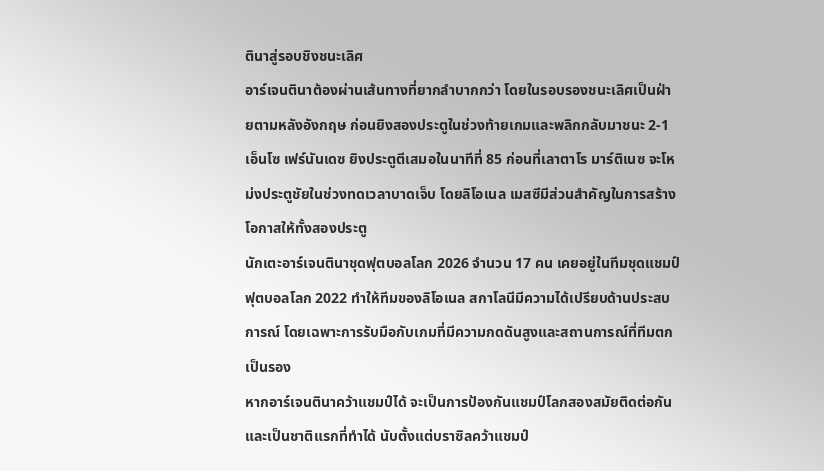ตินาสู่รอบชิงชนะเลิศ
อาร์เจนตินาต้องผ่านเส้นทางที่ยากลำบากกว่า โดยในรอบรองชนะเลิศเป็นฝ่ายตามหลังอังกฤษ ก่อนยิงสองประตูในช่วงท้ายเกมและพลิกกลับมาชนะ 2-1
เอ็นโซ เฟร์นันเดซ ยิงประตูตีเสมอในนาทีที่ 85 ก่อนที่เลาตาโร มาร์ติเนซ จะโหม่งประตูชัยในช่วงทดเวลาบาดเจ็บ โดยลิโอเนล เมสซีมีส่วนสำคัญในการสร้างโอกาสให้ทั้งสองประตู
นักเตะอาร์เจนตินาชุดฟุตบอลโลก 2026 จำนวน 17 คน เคยอยู่ในทีมชุดแชมป์ฟุตบอลโลก 2022 ทำให้ทีมของลิโอเนล สกาโลนีมีความได้เปรียบด้านประสบการณ์ โดยเฉพาะการรับมือกับเกมที่มีความกดดันสูงและสถานการณ์ที่ทีมตกเป็นรอง
หากอาร์เจนตินาคว้าแชมป์ได้ จะเป็นการป้องกันแชมป์โลกสองสมัยติดต่อกัน และเป็นชาติแรกที่ทำได้ นับตั้งแต่บราซิลคว้าแชมป์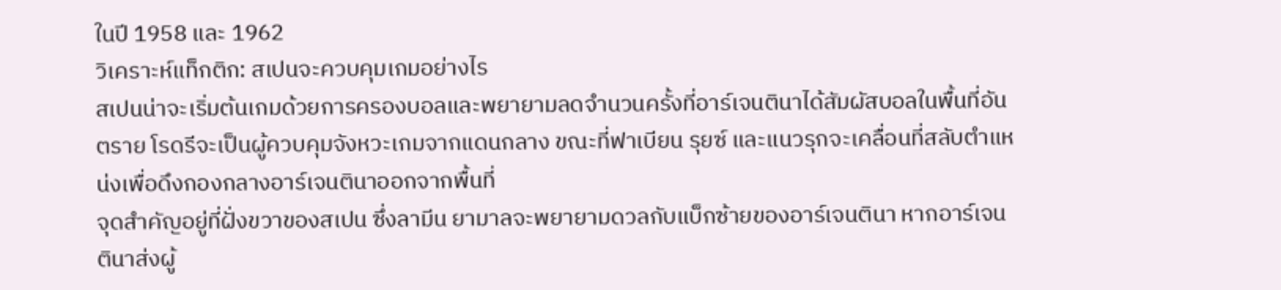ในปี 1958 และ 1962
วิเคราะห์แท็กติก: สเปนจะควบคุมเกมอย่างไร
สเปนน่าจะเริ่มต้นเกมด้วยการครองบอลและพยายามลดจำนวนครั้งที่อาร์เจนตินาได้สัมผัสบอลในพื้นที่อันตราย โรดรีจะเป็นผู้ควบคุมจังหวะเกมจากแดนกลาง ขณะที่ฟาเบียน รุยซ์ และแนวรุกจะเคลื่อนที่สลับตำแหน่งเพื่อดึงกองกลางอาร์เจนตินาออกจากพื้นที่
จุดสำคัญอยู่ที่ฝั่งขวาของสเปน ซึ่งลามีน ยามาลจะพยายามดวลกับแบ็กซ้ายของอาร์เจนตินา หากอาร์เจนตินาส่งผู้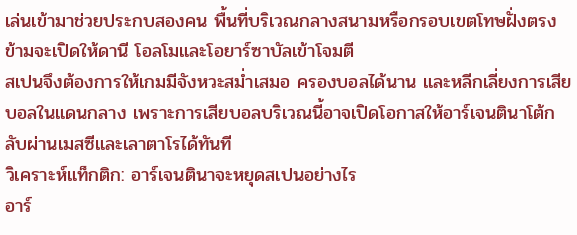เล่นเข้ามาช่วยประกบสองคน พื้นที่บริเวณกลางสนามหรือกรอบเขตโทษฝั่งตรงข้ามจะเปิดให้ดานี โอลโมและโอยาร์ซาบัลเข้าโจมตี
สเปนจึงต้องการให้เกมมีจังหวะสม่ำเสมอ ครองบอลได้นาน และหลีกเลี่ยงการเสียบอลในแดนกลาง เพราะการเสียบอลบริเวณนี้อาจเปิดโอกาสให้อาร์เจนตินาโต้กลับผ่านเมสซีและเลาตาโรได้ทันที
วิเคราะห์แท็กติก: อาร์เจนตินาจะหยุดสเปนอย่างไร
อาร์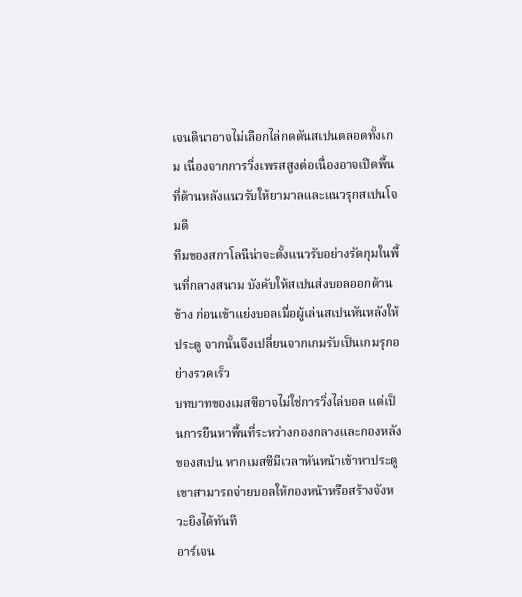เจนตินาอาจไม่เลือกไล่กดดันสเปนตลอดทั้งเกม เนื่องจากการวิ่งเพรสสูงต่อเนื่องอาจเปิดพื้นที่ด้านหลังแนวรับให้ยามาลและแนวรุกสเปนโจมตี
ทีมของสกาโลนีน่าจะตั้งแนวรับอย่างรัดกุมในพื้นที่กลางสนาม บังคับให้สเปนส่งบอลออกด้านข้าง ก่อนเข้าแย่งบอลเมื่อผู้เล่นสเปนหันหลังให้ประตู จากนั้นจึงเปลี่ยนจากเกมรับเป็นเกมรุกอย่างรวดเร็ว
บทบาทของเมสซีอาจไม่ใช่การวิ่งไล่บอล แต่เป็นการยืนหาพื้นที่ระหว่างกองกลางและกองหลังของสเปน หากเมสซีมีเวลาหันหน้าเข้าหาประตู เขาสามารถจ่ายบอลให้กองหน้าหรือสร้างจังหวะยิงได้ทันที
อาร์เจน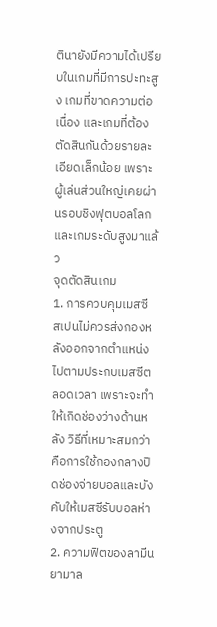ตินายังมีความได้เปรียบในเกมที่มีการปะทะสูง เกมที่ขาดความต่อเนื่อง และเกมที่ต้องตัดสินกันด้วยรายละเอียดเล็กน้อย เพราะผู้เล่นส่วนใหญ่เคยผ่านรอบชิงฟุตบอลโลกและเกมระดับสูงมาแล้ว
จุดตัดสินเกม
1. การควบคุมเมสซี
สเปนไม่ควรส่งกองหลังออกจากตำแหน่งไปตามประกบเมสซีตลอดเวลา เพราะจะทำให้เกิดช่องว่างด้านหลัง วิธีที่เหมาะสมกว่าคือการใช้กองกลางปิดช่องจ่ายบอลและบังคับให้เมสซีรับบอลห่างจากประตู
2. ความฟิตของลามีน ยามาล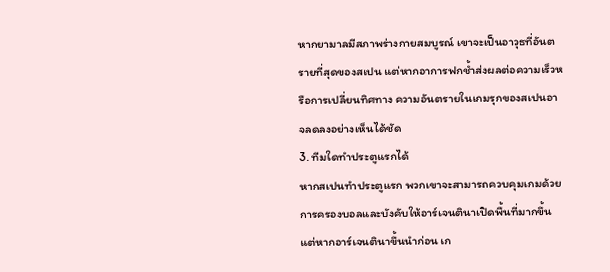หากยามาลมีสภาพร่างกายสมบูรณ์ เขาจะเป็นอาวุธที่อันตรายที่สุดของสเปน แต่หากอาการฟกช้ำส่งผลต่อความเร็วหรือการเปลี่ยนทิศทาง ความอันตรายในเกมรุกของสเปนอาจลดลงอย่างเห็นได้ชัด
3. ทีมใดทำประตูแรกได้
หากสเปนทำประตูแรก พวกเขาจะสามารถควบคุมเกมด้วยการครองบอลและบังคับให้อาร์เจนตินาเปิดพื้นที่มากขึ้น แต่หากอาร์เจนตินาขึ้นนำก่อน เก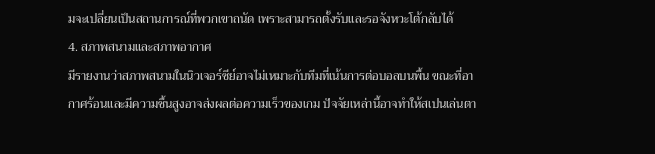มจะเปลี่ยนเป็นสถานการณ์ที่พวกเขาถนัด เพราะสามารถตั้งรับและรอจังหวะโต้กลับได้
4. สภาพสนามและสภาพอากาศ
มีรายงานว่าสภาพสนามในนิวเจอร์ซีย์อาจไม่เหมาะกับทีมที่เน้นการต่อบอลบนพื้น ขณะที่อากาศร้อนและมีความชื้นสูงอาจส่งผลต่อความเร็วของเกม ปัจจัยเหล่านี้อาจทำให้สเปนเล่นตา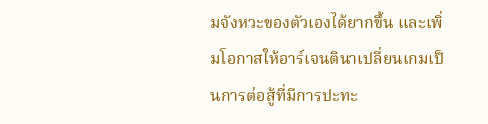มจังหวะของตัวเองได้ยากขึ้น และเพิ่มโอกาสให้อาร์เจนตินาเปลี่ยนเกมเป็นการต่อสู้ที่มีการปะทะ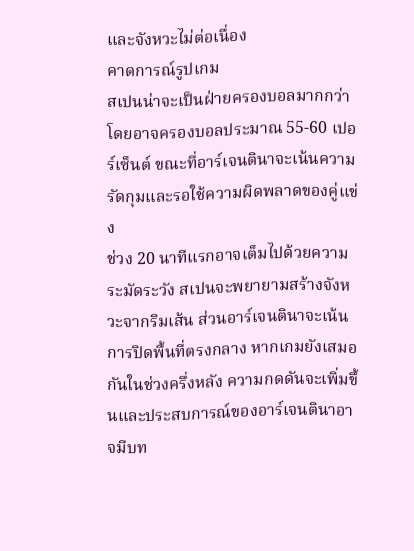และจังหวะไม่ต่อเนื่อง
คาดการณ์รูปเกม
สเปนน่าจะเป็นฝ่ายครองบอลมากกว่า โดยอาจครองบอลประมาณ 55-60 เปอร์เซ็นต์ ขณะที่อาร์เจนตินาจะเน้นความรัดกุมและรอใช้ความผิดพลาดของคู่แข่ง
ช่วง 20 นาทีแรกอาจเต็มไปด้วยความระมัดระวัง สเปนจะพยายามสร้างจังหวะจากริมเส้น ส่วนอาร์เจนตินาจะเน้นการปิดพื้นที่ตรงกลาง หากเกมยังเสมอกันในช่วงครึ่งหลัง ความกดดันจะเพิ่มขึ้นและประสบการณ์ของอาร์เจนตินาอาจมีบท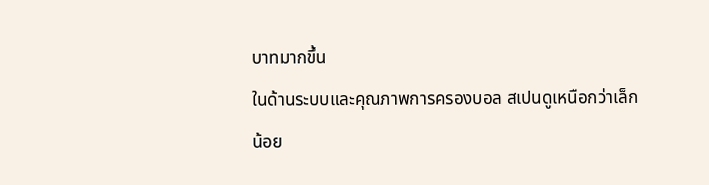บาทมากขึ้น
ในด้านระบบและคุณภาพการครองบอล สเปนดูเหนือกว่าเล็กน้อย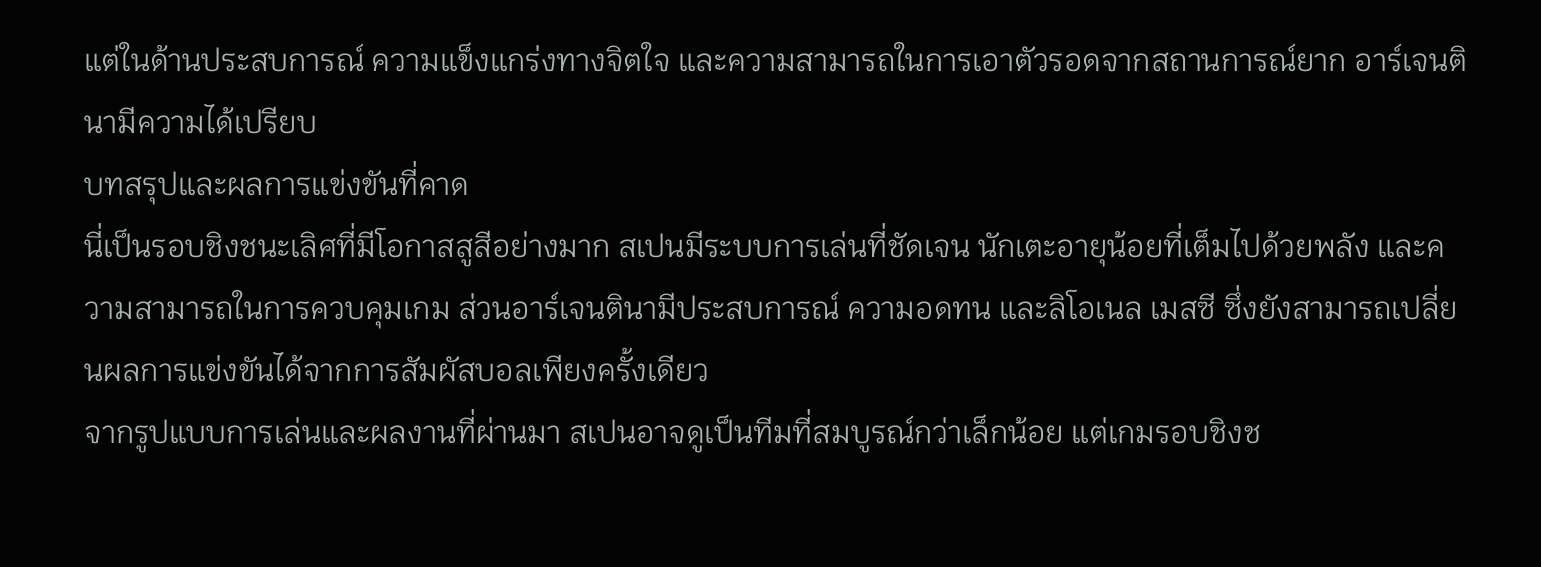แต่ในด้านประสบการณ์ ความแข็งแกร่งทางจิตใจ และความสามารถในการเอาตัวรอดจากสถานการณ์ยาก อาร์เจนตินามีความได้เปรียบ
บทสรุปและผลการแข่งขันที่คาด
นี่เป็นรอบชิงชนะเลิศที่มีโอกาสสูสีอย่างมาก สเปนมีระบบการเล่นที่ชัดเจน นักเตะอายุน้อยที่เต็มไปด้วยพลัง และความสามารถในการควบคุมเกม ส่วนอาร์เจนตินามีประสบการณ์ ความอดทน และลิโอเนล เมสซี ซึ่งยังสามารถเปลี่ยนผลการแข่งขันได้จากการสัมผัสบอลเพียงครั้งเดียว
จากรูปแบบการเล่นและผลงานที่ผ่านมา สเปนอาจดูเป็นทีมที่สมบูรณ์กว่าเล็กน้อย แต่เกมรอบชิงช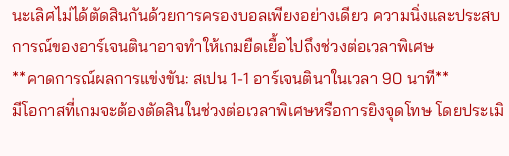นะเลิศไม่ได้ตัดสินกันด้วยการครองบอลเพียงอย่างเดียว ความนิ่งและประสบการณ์ของอาร์เจนตินาอาจทำให้เกมยืดเยื้อไปถึงช่วงต่อเวลาพิเศษ
**คาดการณ์ผลการแข่งขัน: สเปน 1-1 อาร์เจนตินาในเวลา 90 นาที**
มีโอกาสที่เกมจะต้องตัดสินในช่วงต่อเวลาพิเศษหรือการยิงจุดโทษ โดยประเมิ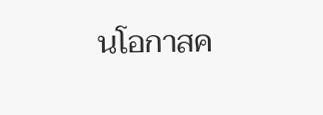นโอกาสค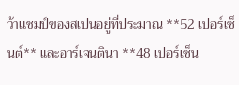ว้าแชมป์ของสเปนอยู่ที่ประมาณ **52 เปอร์เซ็นต์** และอาร์เจนตินา **48 เปอร์เซ็น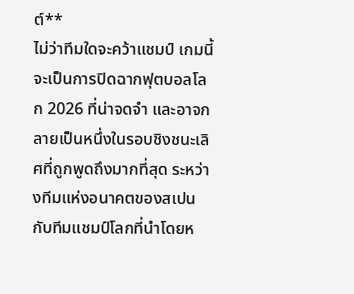ต์**
ไม่ว่าทีมใดจะคว้าแชมป์ เกมนี้จะเป็นการปิดฉากฟุตบอลโลก 2026 ที่น่าจดจำ และอาจกลายเป็นหนึ่งในรอบชิงชนะเลิศที่ถูกพูดถึงมากที่สุด ระหว่างทีมแห่งอนาคตของสเปนกับทีมแชมป์โลกที่นำโดยห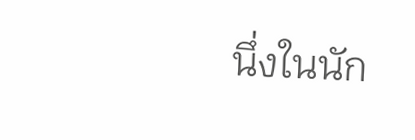นึ่งในนัก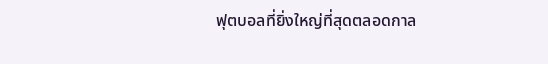ฟุตบอลที่ยิ่งใหญ่ที่สุดตลอดกาล